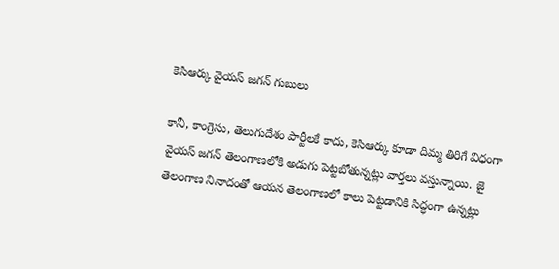కెసిఆర్కు వైయస్ జగన్ గుబులు

కానీ, కాంగ్రెసు, తెలుగుదేశం పార్టీలకే కాదు, కెసిఆర్కు కూడా దిమ్మ తిరిగే విధంగా వైయస్ జగన్ తెలంగాణలోకి అడుగు పెట్టబోతున్నట్లు వార్తలు వస్తున్నాయి. జై తెలంగాణ నినాదంతో ఆయన తెలంగాణలో కాలు పెట్టడానికి సిద్ధంగా ఉన్నట్లు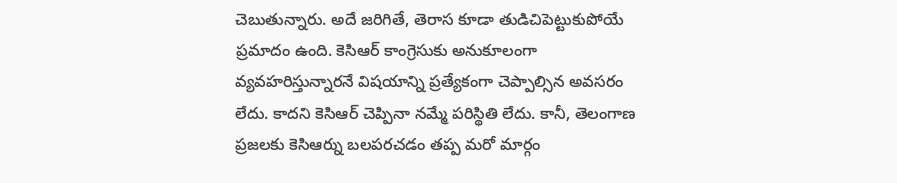చెబుతున్నారు. అదే జరిగితే, తెరాస కూడా తుడిచిపెట్టుకుపోయే ప్రమాదం ఉంది. కెసిఆర్ కాంగ్రెసుకు అనుకూలంగా వ్యవహరిస్తున్నారనే విషయాన్ని ప్రత్యేకంగా చెప్పాల్సిన అవసరం లేదు. కాదని కెసిఆర్ చెప్పినా నమ్మే పరిస్థితి లేదు. కానీ, తెలంగాణ ప్రజలకు కెసిఆర్ను బలపరచడం తప్ప మరో మార్గం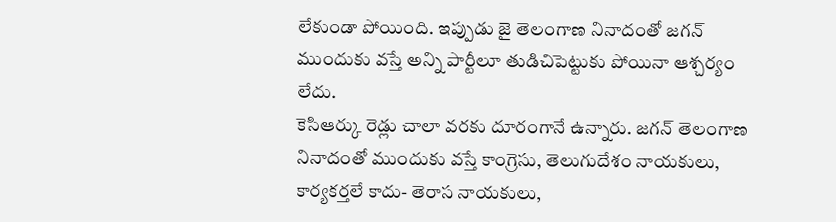లేకుండా పోయింది. ఇప్పుడు జై తెలంగాణ నినాదంతో జగన్ ముందుకు వస్తే అన్ని పార్టీలూ తుడిచిపెట్టుకు పోయినా ఆశ్చర్యం లేదు.
కెసిఆర్కు రెడ్లు చాలా వరకు దూరంగానే ఉన్నారు. జగన్ తెలంగాణ నినాదంతో ముందుకు వస్తే కాంగ్రెసు, తెలుగుదేశం నాయకులు, కార్యకర్తలే కాదు- తెరాస నాయకులు,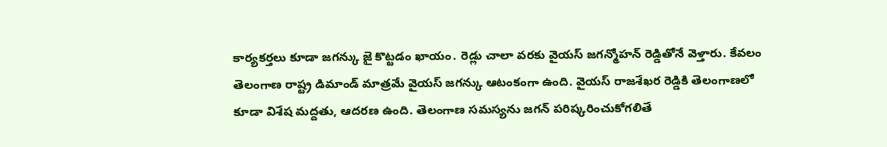కార్యకర్తలు కూడా జగన్కు జై కొట్టడం ఖాయం. రెడ్లు చాలా వరకు వైయస్ జగన్మోహన్ రెడ్డితోనే వెళ్తారు. కేవలం తెలంగాణ రాష్ట్ర డిమాండ్ మాత్రమే వైయస్ జగన్కు ఆటంకంగా ఉంది. వైయస్ రాజశేఖర రెడ్డికి తెలంగాణలో కూడా విశేష మద్దతు, ఆదరణ ఉంది. తెలంగాణ సమస్యను జగన్ పరిష్కరించుకోగలితే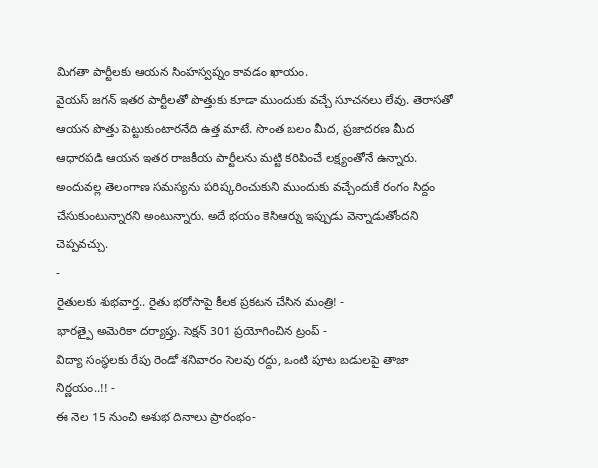మిగతా పార్టీలకు ఆయన సింహస్వప్నం కావడం ఖాయం.
వైయస్ జగన్ ఇతర పార్టీలతో పొత్తుకు కూడా ముందుకు వచ్చే సూచనలు లేవు. తెరాసతో ఆయన పొత్తు పెట్టుకుంటారనేది ఉత్త మాటే. సొంత బలం మీద, ప్రజాదరణ మీద ఆధారపడి ఆయన ఇతర రాజకీయ పార్టీలను మట్టి కరిపించే లక్ష్యంతోనే ఉన్నారు. అందువల్ల తెలంగాణ సమస్యను పరిష్కరించుకుని ముందుకు వచ్చేందుకే రంగం సిద్దం చేసుకుంటున్నారని అంటున్నారు. అదే భయం కెసిఆర్ను ఇప్పుడు వెన్నాడుతోందని చెప్పవచ్చు.
-
రైతులకు శుభవార్త.. రైతు భరోసాపై కీలక ప్రకటన చేసిన మంత్రి! -
భారత్పై అమెరికా దర్యాప్తు. సెక్షన్ 301 ప్రయోగించిన ట్రంప్ -
విద్యా సంస్థలకు రేపు రెండో శనివారం సెలవు రద్దు, ఒంటి పూట బడులపై తాజా నిర్ణయం..!! -
ఈ నెల 15 నుంచి అశుభ దినాలు ప్రారంభం-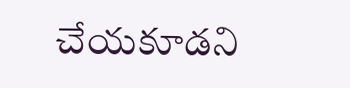చేయకూడని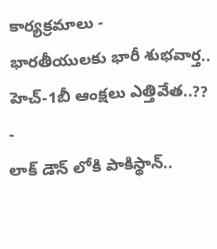కార్యక్రమాలు -
భారతీయులకు భారీ శుభవార్త.. హెచ్-1బీ ఆంక్షలు ఎత్తివేత..?? -
లాక్ డౌన్ లోకి పాకిస్థాన్..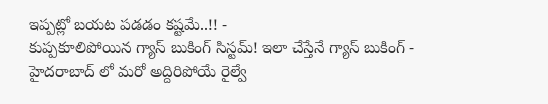ఇప్పట్లో బయట పడడం కష్టమే..!! -
కుప్పకూలిపోయిన గ్యాస్ బుకింగ్ సిస్టమ్! ఇలా చేస్తేనే గ్యాస్ బుకింగ్ -
హైదరాబాద్ లో మరో అద్దిరిపోయే రైల్వే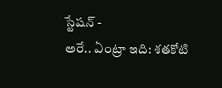స్టేషన్ -
అరే.. ఏంట్రా ఇది: శతకోటి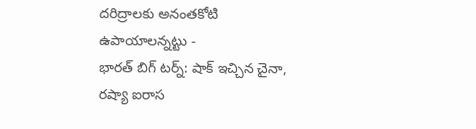దరిద్రాలకు అనంతకోటి ఉపాయాలన్నట్టు -
భారత్ బిగ్ టర్న్: షాక్ ఇచ్చిన చైనా, రష్యా ఐరాస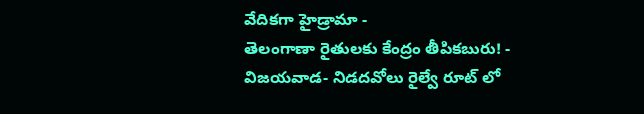వేదికగా హైడ్రామా -
తెలంగాణా రైతులకు కేంద్రం తీపికబురు! -
విజయవాడ- నిడదవోలు రైల్వే రూట్ లో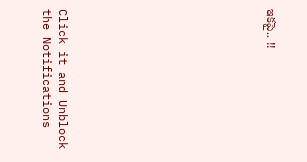ఇకపై.. !!












Click it and Unblock the Notifications